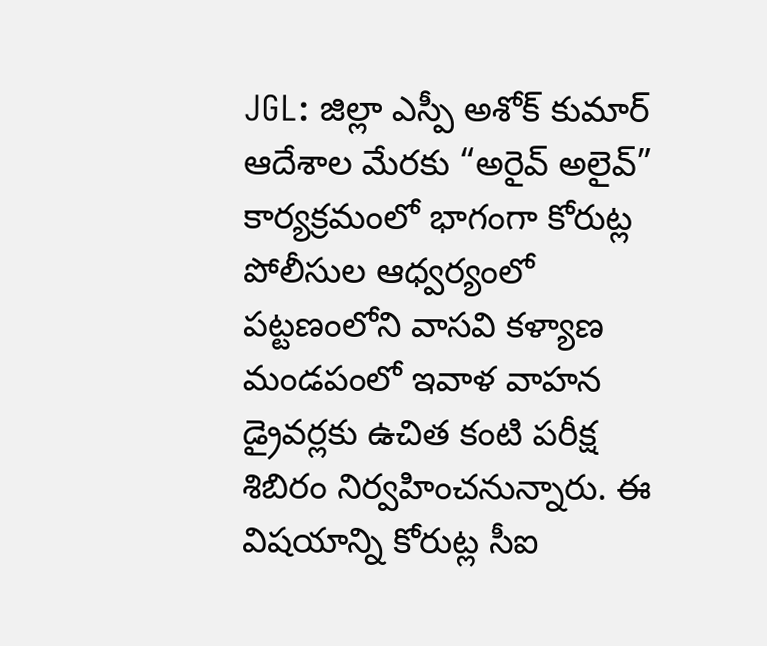JGL: జిల్లా ఎస్పీ అశోక్ కుమార్ ఆదేశాల మేరకు “అరైవ్ అలైవ్” కార్యక్రమంలో భాగంగా కోరుట్ల పోలీసుల ఆధ్వర్యంలో పట్టణంలోని వాసవి కళ్యాణ మండపంలో ఇవాళ వాహన డ్రైవర్లకు ఉచిత కంటి పరీక్ష శిబిరం నిర్వహించనున్నారు. ఈ విషయాన్ని కోరుట్ల సీఐ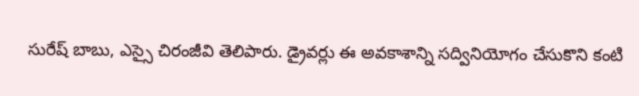సురేష్ బాబు, ఎస్సై చిరంజీవి తెలిపారు. డ్రైవర్లు ఈ అవకాశాన్ని సద్వినియోగం చేసుకొని కంటి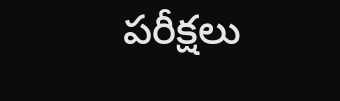పరీక్షలు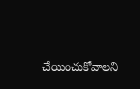చేయించుకోవాలని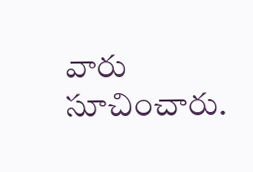వారు సూచించారు.